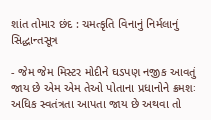શાંત તોમાર છંદ : ચમત્કૃતિ વિનાનું નિર્મલાનું સિદ્ધાન્તસૂત્ર

- જેમ જેમ મિસ્ટર મોદીને ઘડપણ નજીક આવતું જાય છે એમ એમ તેઓ પોતાના પ્રધાનોને ક્રમશઃ અધિક સ્વતંત્રતા આપતા જાય છે અથવા તો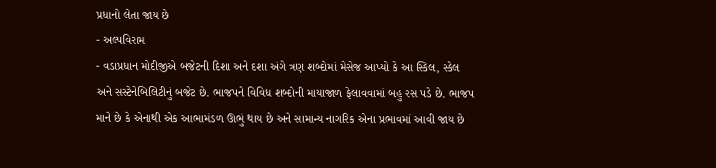પ્રધાનો લેતા જાય છે
- અલ્પવિરામ
- વડાપ્રધાન મોદીજીએ બજેટની દિશા અને દશા અંગે ત્રણ શબ્દોમાં મેસેજ આપ્યો કે આ સ્કિલ, સ્કેલ અને સસ્ટેનેબિલિટીનું બજેટ છે. ભાજપને વિવિધ શબ્દોની માયાજાળ ફેલાવવામાં બહુ રસ પડે છે. ભાજપ માને છે કે એનાથી એક આભામંડળ ઊભું થાય છે અને સામાન્ય નાગરિક એના પ્રભાવમાં આવી જાય છે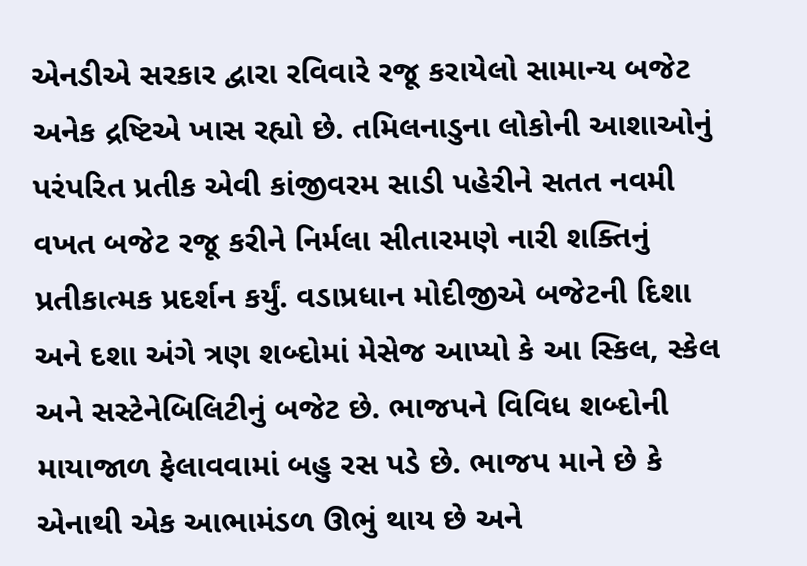એનડીએ સરકાર દ્વારા રવિવારે રજૂ કરાયેલો સામાન્ય બજેટ અનેક દ્રષ્ટિએ ખાસ રહ્યો છે. તમિલનાડુના લોકોની આશાઓનું પરંપરિત પ્રતીક એવી કાંજીવરમ સાડી પહેરીને સતત નવમી વખત બજેટ રજૂ કરીને નિર્મલા સીતારમણે નારી શક્તિનું પ્રતીકાત્મક પ્રદર્શન કર્યું. વડાપ્રધાન મોદીજીએ બજેટની દિશા અને દશા અંગે ત્રણ શબ્દોમાં મેસેજ આપ્યો કે આ સ્કિલ, સ્કેલ અને સસ્ટેનેબિલિટીનું બજેટ છે. ભાજપને વિવિધ શબ્દોની માયાજાળ ફેલાવવામાં બહુ રસ પડે છે. ભાજપ માને છે કે એનાથી એક આભામંડળ ઊભું થાય છે અને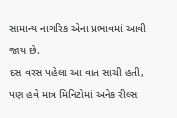સામાન્ય નાગરિક એના પ્રભાવમાં આવી જાય છે.
દસ વરસ પહેલા આ વાત સાચી હતી, પણ હવે માત્ર મિનિટોમાં અનેક રીલ્સ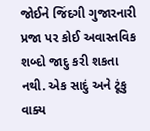જોઈને જિંદગી ગુજારનારી પ્રજા પર કોઈ અવાસ્તવિક શબ્દો જાદુ કરી શકતા નથી. એક સાદું અને ટૂંકુ વાક્ય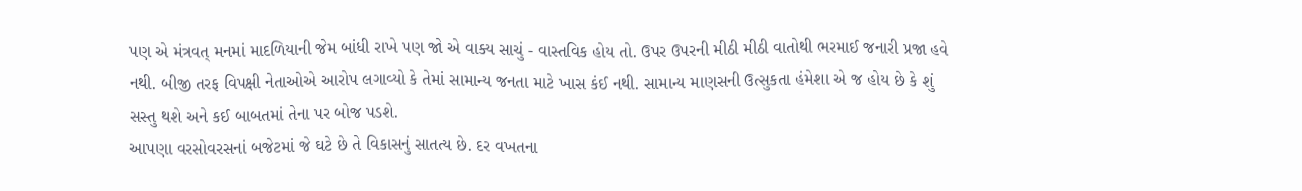પણ એ મંત્રવત્ મનમાં માદળિયાની જેમ બાંધી રાખે પણ જો એ વાક્ય સાચું - વાસ્તવિક હોય તો. ઉપર ઉપરની મીઠી મીઠી વાતોથી ભરમાઈ જનારી પ્રજા હવે નથી. બીજી તરફ વિપક્ષી નેતાઓએ આરોપ લગાવ્યો કે તેમાં સામાન્ય જનતા માટે ખાસ કંઈ નથી. સામાન્ય માણસની ઉત્સુકતા હંમેશા એ જ હોય છે કે શું સસ્તુ થશે અને કઈ બાબતમાં તેના પર બોજ પડશે.
આપણા વરસોવરસનાં બજેટમાં જે ઘટે છે તે વિકાસનું સાતત્ય છે. દર વખતના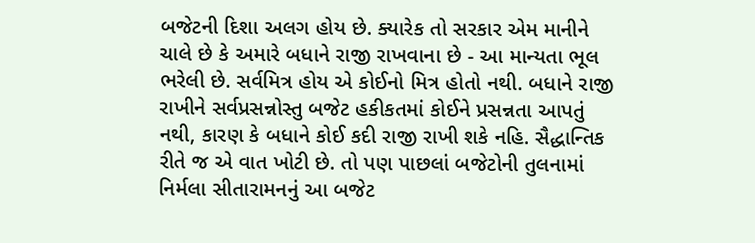બજેટની દિશા અલગ હોય છે. ક્યારેક તો સરકાર એમ માનીને ચાલે છે કે અમારે બધાને રાજી રાખવાના છે - આ માન્યતા ભૂલ ભરેલી છે. સર્વમિત્ર હોય એ કોઈનો મિત્ર હોતો નથી. બધાને રાજી રાખીને સર્વપ્રસન્નોસ્તુ બજેટ હકીકતમાં કોઈને પ્રસન્નતા આપતું નથી, કારણ કે બધાને કોઈ કદી રાજી રાખી શકે નહિ. સૈદ્ધાન્તિક રીતે જ એ વાત ખોટી છે. તો પણ પાછલાં બજેટોની તુલનામાં નિર્મલા સીતારામનનું આ બજેટ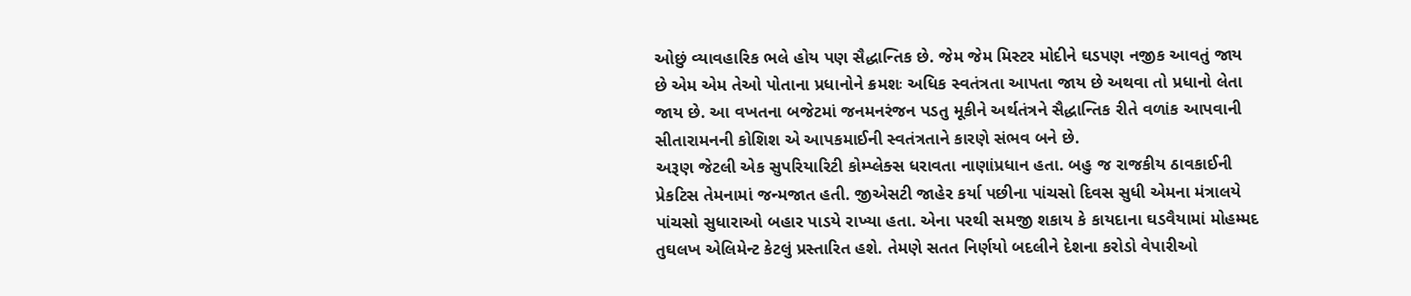ઓછું વ્યાવહારિક ભલે હોય પણ સૈદ્ધાન્તિક છે. જેમ જેમ મિસ્ટર મોદીને ઘડપણ નજીક આવતું જાય છે એમ એમ તેઓ પોતાના પ્રધાનોને ક્રમશઃ અધિક સ્વતંત્રતા આપતા જાય છે અથવા તો પ્રધાનો લેતા જાય છે. આ વખતના બજેટમાં જનમનરંજન પડતુ મૂકીને અર્થતંત્રને સૈદ્ધાન્તિક રીતે વળાંક આપવાની સીતારામનની કોશિશ એ આપકમાઈની સ્વતંત્રતાને કારણે સંભવ બને છે.
અરૂણ જેટલી એક સુપરિયારિટી કોમ્પ્લેક્સ ધરાવતા નાણાંપ્રધાન હતા. બહુ જ રાજકીય ઠાવકાઈની પ્રેકટિસ તેમનામાં જન્મજાત હતી. જીએસટી જાહેર કર્યા પછીના પાંચસો દિવસ સુધી એમના મંત્રાલયે પાંચસો સુધારાઓ બહાર પાડયે રાખ્યા હતા. એના પરથી સમજી શકાય કે કાયદાના ઘડવૈયામાં મોહમ્મદ તુઘલખ એલિમેન્ટ કેટલું પ્રસ્તારિત હશે. તેમણે સતત નિર્ણયો બદલીને દેશના કરોડો વેપારીઓ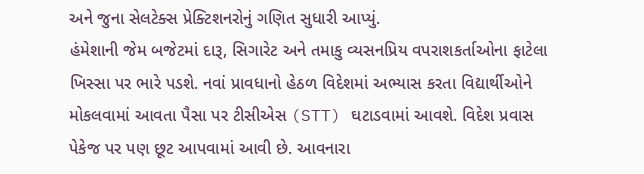અને જુના સેલટેક્સ પ્રેક્ટિશનરોનું ગણિત સુધારી આપ્યું.
હંમેશાની જેમ બજેટમાં દારૂ, સિગારેટ અને તમાકુ વ્યસનપ્રિય વપરાશકર્તાઓના ફાટેલા ખિસ્સા પર ભારે પડશે. નવાં પ્રાવધાનો હેઠળ વિદેશમાં અભ્યાસ કરતા વિદ્યાર્થીઓને મોકલવામાં આવતા પૈસા પર ટીસીએસ (STT) ઘટાડવામાં આવશે. વિદેશ પ્રવાસ પેકેજ પર પણ છૂટ આપવામાં આવી છે. આવનારા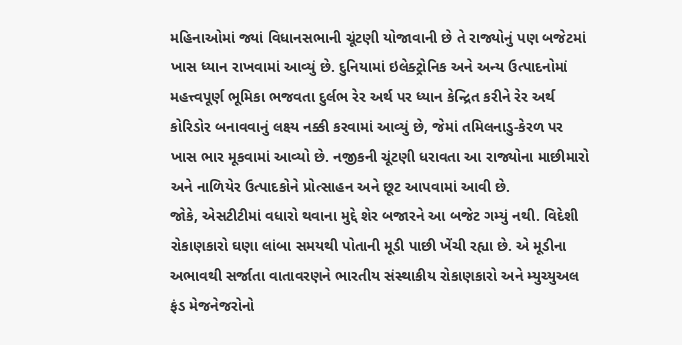મહિનાઓમાં જ્યાં વિધાનસભાની ચૂંટણી યોજાવાની છે તે રાજ્યોનું પણ બજેટમાં ખાસ ધ્યાન રાખવામાં આવ્યું છે. દુનિયામાં ઇલેક્ટ્રોનિક અને અન્ય ઉત્પાદનોમાં મહત્ત્વપૂર્ણ ભૂમિકા ભજવતા દુર્લભ રેર અર્થ પર ધ્યાન કેન્દ્રિત કરીને રેર અર્થ કોરિડોર બનાવવાનું લક્ષ્ય નક્કી કરવામાં આવ્યું છે, જેમાં તમિલનાડુ-કેરળ પર ખાસ ભાર મૂકવામાં આવ્યો છે. નજીકની ચૂંટણી ધરાવતા આ રાજ્યોના માછીમારો અને નાળિયેર ઉત્પાદકોને પ્રોત્સાહન અને છૂટ આપવામાં આવી છે.
જોકે, એસટીટીમાં વધારો થવાના મુદ્દે શેર બજારને આ બજેટ ગમ્યું નથી. વિદેશી રોકાણકારો ઘણા લાંબા સમયથી પોતાની મૂડી પાછી ખેંચી રહ્યા છે. એ મૂડીના અભાવથી સર્જાતા વાતાવરણને ભારતીય સંસ્થાકીય રોકાણકારો અને મ્યુચ્યુઅલ ફંડ મેજનેજરોનો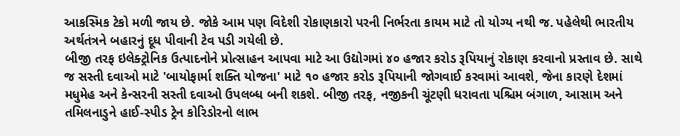આકસ્મિક ટેકો મળી જાય છે. જોકે આમ પણ વિદેશી રોકાણકારો પરની નિર્ભરતા કાયમ માટે તો યોગ્ય નથી જ. પહેલેથી ભારતીય અર્થતંત્રને બહારનું દૂધ પીવાની ટેવ પડી ગયેલી છે.
બીજી તરફ ઇલેક્ટ્રોનિક ઉત્પાદનોને પ્રોત્સાહન આપવા માટે આ ઉદ્યોગમાં ૪૦ હજાર કરોડ રૂપિયાનું રોકાણ કરવાનો પ્રસ્તાવ છે. સાથે જ સસ્તી દવાઓ માટે 'બાયોફાર્મા શક્તિ યોજના' માટે ૧૦ હજાર કરોડ રૂપિયાની જોગવાઈ કરવામાં આવશે, જેના કારણે દેશમાં મધુમેહ અને કેન્સરની સસ્તી દવાઓ ઉપલબ્ધ બની શકશે. બીજી તરફ, નજીકની ચૂંટણી ધરાવતા પશ્ચિમ બંગાળ, આસામ અને તમિલનાડુને હાઈ-સ્પીડ ટ્રેન કોરિડોરનો લાભ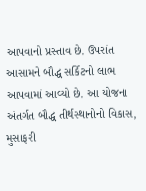આપવાનો પ્રસ્તાવ છે. ઉપરાંત આસામને બૌદ્ધ સર્કિટનો લાભ આપવામાં આવ્યો છે. આ યોજના અંતર્ગત બૌદ્ધ તીર્થસ્થાનોનો વિકાસ, મુસાફરી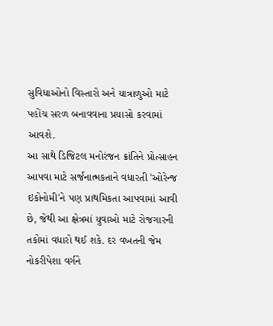સુવિધાઓનો વિસ્તારો અને યાત્રાળુઓ માટે પહોંચ સરળ બનાવવાના પ્રયાસો કરવામાં આવશે.
આ સાથે ડિજિટલ મનોરંજન ક્રાંતિને પ્રોત્સાહન આપવા માટે સર્જનાત્મકતાને વધારતી 'ઓરેન્જ ઇકોનોમી'ને પણ પ્રાથમિકતા આપવામાં આવી છે, જેથી આ ક્ષેત્રમાં યુવાઓ માટે રોજગારની તકોમાં વધારો થઈ શકે. દર વખતની જેમ નોકરીપેશા વર્ગને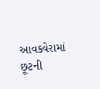આવકવેરામાં છૂટની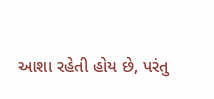આશા રહેતી હોય છે, પરંતુ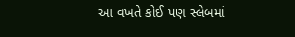આ વખતે કોઈ પણ સ્લેબમાં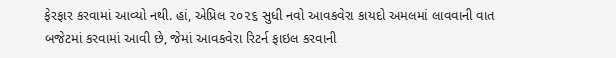ફેરફાર કરવામાં આવ્યો નથી. હાં, એપ્રિલ ૨૦૨૬ સુધી નવો આવકવેરા કાયદો અમલમાં લાવવાની વાત બજેટમાં કરવામાં આવી છે, જેમાં આવકવેરા રિટર્ન ફાઇલ કરવાની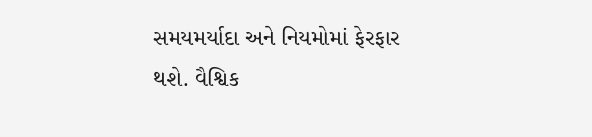સમયમર્યાદા અને નિયમોમાં ફેરફાર થશે. વૈશ્વિક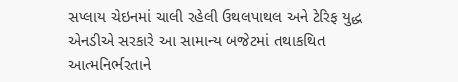સપ્લાય ચેઇનમાં ચાલી રહેલી ઉથલપાથલ અને ટેરિફ યુદ્ધ એનડીએ સરકારે આ સામાન્ય બજેટમાં તથાકથિત આત્મનિર્ભરતાને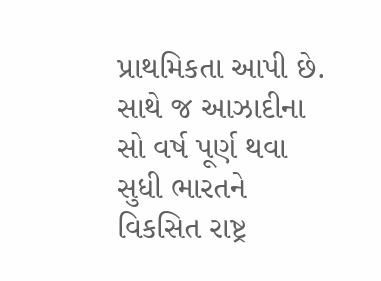પ્રાથમિકતા આપી છે. સાથે જ આઝાદીના સો વર્ષ પૂર્ણ થવા સુધી ભારતને વિકસિત રાષ્ટ્ર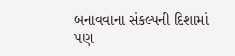બનાવવાના સંકલ્પની દિશામાં પણ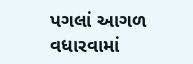પગલાં આગળ વધારવામાં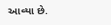આવ્યા છે.